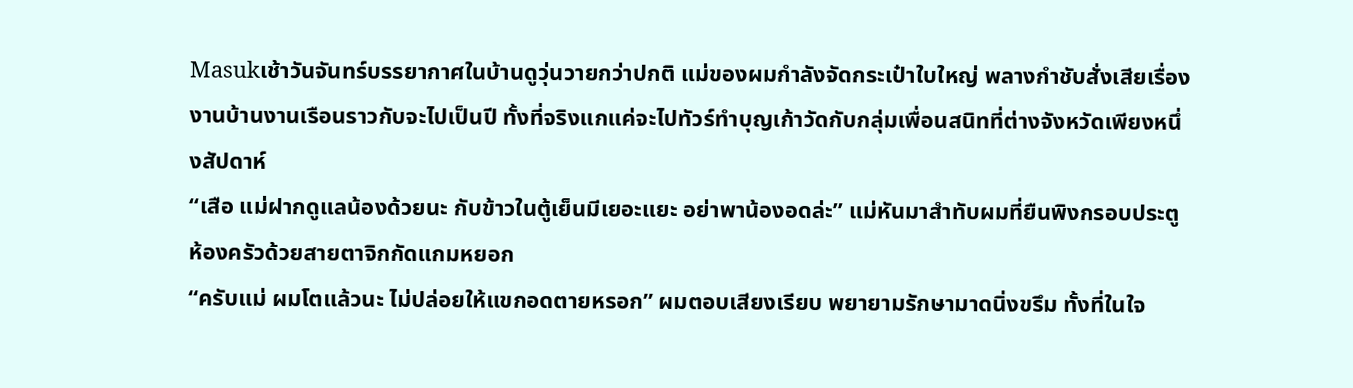Masukเช้าวันจันทร์บรรยากาศในบ้านดูวุ่นวายกว่าปกติ แม่ของผมกำลังจัดกระเป๋าใบใหญ่ พลางกำชับสั่งเสียเรื่องงานบ้านงานเรือนราวกับจะไปเป็นปี ทั้งที่จริงแกแค่จะไปทัวร์ทำบุญเก้าวัดกับกลุ่มเพื่อนสนิทที่ต่างจังหวัดเพียงหนึ่งสัปดาห์
“เสือ แม่ฝากดูแลน้องด้วยนะ กับข้าวในตู้เย็นมีเยอะแยะ อย่าพาน้องอดล่ะ” แม่หันมาสำทับผมที่ยืนพิงกรอบประตูห้องครัวด้วยสายตาจิกกัดแกมหยอก
“ครับแม่ ผมโตแล้วนะ ไม่ปล่อยให้แขกอดตายหรอก” ผมตอบเสียงเรียบ พยายามรักษามาดนิ่งขรึม ทั้งที่ในใจ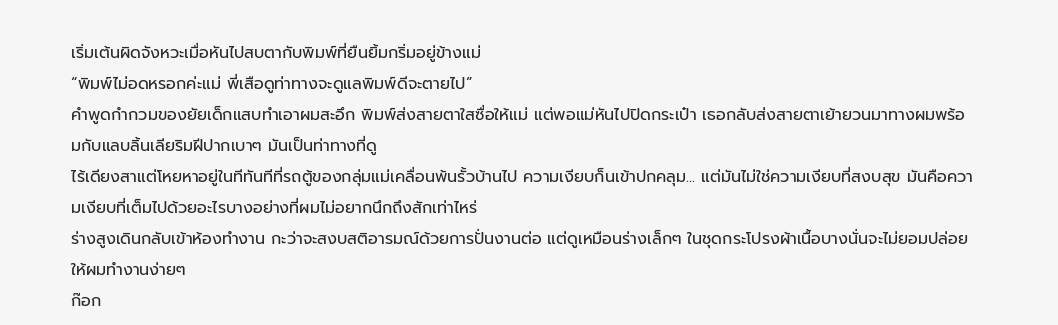เริ่มเต้นผิดจังหวะเมื่อหันไปสบตากับพิมพ์ที่ยืนยิ้มกริ่มอยู่ข้างแม่
“พิมพ์ไม่อดหรอกค่ะแม่ พี่เสือดูท่าทางจะดูแลพิมพ์ดีจะตายไป”
คำพูดกำกวมของยัยเด็กแสบทำเอาผมสะอึก พิมพ์ส่งสายตาใสซื่อให้แม่ แต่พอแม่หันไปปิดกระเป๋า เธอกลับส่งสายตาเย้ายวนมาทางผมพร้อมกับแลบลิ้นเลียริมฝีปากเบาๆ มันเป็นท่าทางที่ดู
ไร้เดียงสาแต่โหยหาอยู่ในทีทันทีที่รถตู้ของกลุ่มแม่เคลื่อนพ้นรั้วบ้านไป ความเงียบก็นเข้าปกคลุม... แต่มันไม่ใช่ความเงียบที่สงบสุข มันคือความเงียบที่เต็มไปด้วยอะไรบางอย่างที่ผมไม่อยากนึกถึงสักเท่าไหร่
ร่างสูงเดินกลับเข้าห้องทำงาน กะว่าจะสงบสติอารมณ์ด้วยการปั่นงานต่อ แต่ดูเหมือนร่างเล็กๆ ในชุดกระโปรงผ้าเนื้อบางนั่นจะไม่ยอมปล่อยให้ผมทำงานง่ายๆ
ก๊อก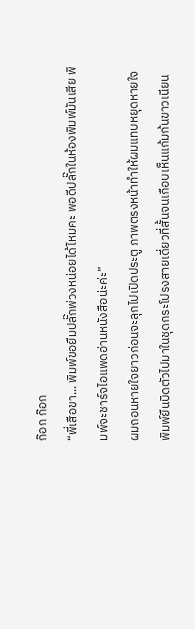ก๊อก ก๊อก
“พี่เสือขา... พิมพ์ขอยืมปลั๊กพ่วงหน่อยได้ไหมคะ พอดีปลั๊กในห้องพิมพ์มันเสีย พิมพ์จะชาร์จไอแพดอ่านหนังสือน่ะค่ะ”
ผมถอนหายใจยาวก่อนจะลุกไปเปิดประตู ภาพตรงหน้าทำให้ผมแทบหยุดหายใจ พิมพ์ยืนบิดตัวไปมาในชุดกระโปรงสายเดี่ยวที่สั้นจนเกือบเห็นแก้มก้นขาวเนียน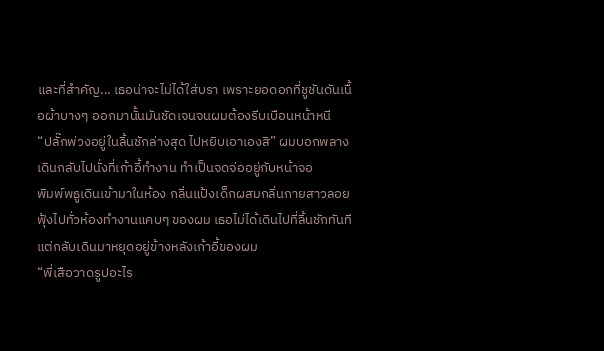และที่สำคัญ... เธอน่าจะไม่ได้ใส่บรา เพราะยอดอกที่ชูชันดันเนื้อผ้าบางๆ ออกมานั้นมันชัดเจนจนผมต้องรีบเบือนหน้าหนี
“ปลั๊กพ่วงอยู่ในลิ้นชักล่างสุด ไปหยิบเอาเองสิ” ผมบอกพลางเดินกลับไปนั่งที่เก้าอี้ทำงาน ทำเป็นจดจ่ออยู่กับหน้าจอ
พิมพ์พธูเดินเข้ามาในห้อง กลิ่นแป้งเด็กผสมกลิ่นกายสาวลอยฟุ้งไปทั่วห้องทำงานแคบๆ ของผม เธอไม่ได้เดินไปที่ลิ้นชักทันที แต่กลับเดินมาหยุดอยู่ข้างหลังเก้าอี้ของผม
“พี่เสือวาดรูปอะไร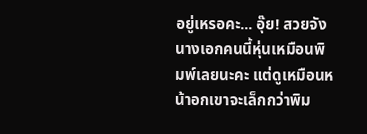อยู่เหรอคะ... อุ๊ย! สวยจัง นางเอกคนนี้หุ่นเหมือนพิมพ์เลยนะคะ แต่ดูเหมือนหน้าอกเขาจะเล็กกว่าพิม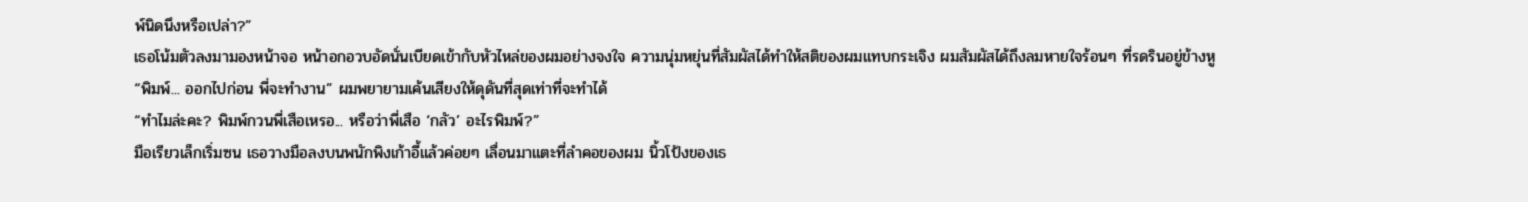พ์นิดนึงหรือเปล่า?”
เธอโน้มตัวลงมามองหน้าจอ หน้าอกอวบอัดนั่นเบียดเข้ากับหัวไหล่ของผมอย่างจงใจ ความนุ่มหยุ่นที่สัมผัสได้ทำให้สติของผมแทบกระเจิง ผมสัมผัสได้ถึงลมหายใจร้อนๆ ที่รดรินอยู่ข้างหู
“พิมพ์... ออกไปก่อน พี่จะทำงาน” ผมพยายามเค้นเสียงให้ดุดันที่สุดเท่าที่จะทำได้
“ทำไมล่ะคะ? พิมพ์กวนพี่เสือเหรอ... หรือว่าพี่เสือ ‘กลัว’ อะไรพิมพ์?”
มือเรียวเล็กเริ่มซน เธอวางมือลงบนพนักพิงเก้าอี้แล้วค่อยๆ เลื่อนมาแตะที่ลำคอของผม นิ้วโป้งของเธ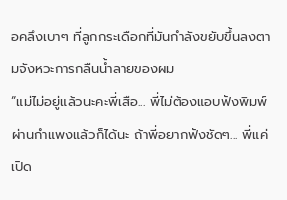อคลึงเบาๆ ที่ลูกกระเดือกที่มันกำลังขยับขึ้นลงตามจังหวะการกลืนน้ำลายของผม
“แม่ไม่อยู่แล้วนะคะพี่เสือ... พี่ไม่ต้องแอบฟังพิมพ์ผ่านกำแพงแล้วก็ได้นะ ถ้าพี่อยากฟังชัดๆ... พี่แค่เปิด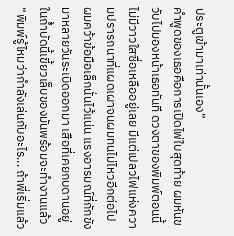ประตูเข้ามาเท่านั้นเอง”
คำพูดของเธอคือการเปิดไพ่ใบสุดท้าย ผมหันขวับไปมองหน้าเธอทันที ดวงตาของพิมพ์ตอนนี้ไม่มีวาวใสซื่อเหลืออยู่เลย มีแต่เปลวไฟแห่งความปรารถนาที่แผดเผาจนผมทนไม่ไหวอีกต่อไป
ผมคว้าข้อมือเล็กนั่นไว้แน่น แรงอารมณ์ที่กักขังมาหลายวันระเบิดออกมา เสือที่เคยกบดานอยู่ในถ้ำบัดนี้เขี้ยวเล็บของมันพร้อมจะทำงานแล้ว
“พิมพ์รู้ไหมว่ากำลังเล่นกับอะไร... ถ้าพี่เริ่มแล้ว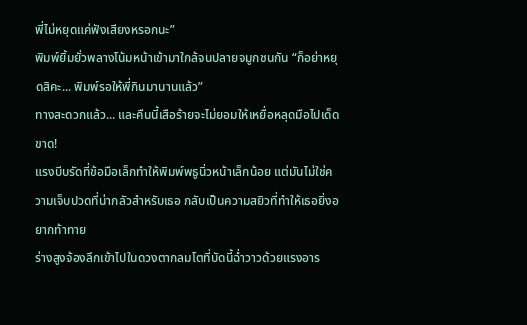พี่ไม่หยุดแค่ฟังเสียงหรอกนะ”
พิมพ์ยิ้มยั่วพลางโน้มหน้าเข้ามาใกล้จนปลายจมูกชนกัน “ก็อย่าหยุดสิคะ... พิมพ์รอให้พี่กินมานานแล้ว”
ทางสะดวกแล้ว... และคืนนี้เสือร้ายจะไม่ยอมให้เหยื่อหลุดมือไปเด็ดขาด!
แรงบีบรัดที่ข้อมือเล็กทำให้พิมพ์พธูนิ่วหน้าเล็กน้อย แต่มันไม่ใช่ความเจ็บปวดที่น่ากลัวสำหรับเธอ กลับเป็นความสยิวที่ทำให้เธอยิ่งอยากท้าทาย
ร่างสูงจ้องลึกเข้าไปในดวงตากลมโตที่บัดนี้ฉ่ำวาวด้วยแรงอาร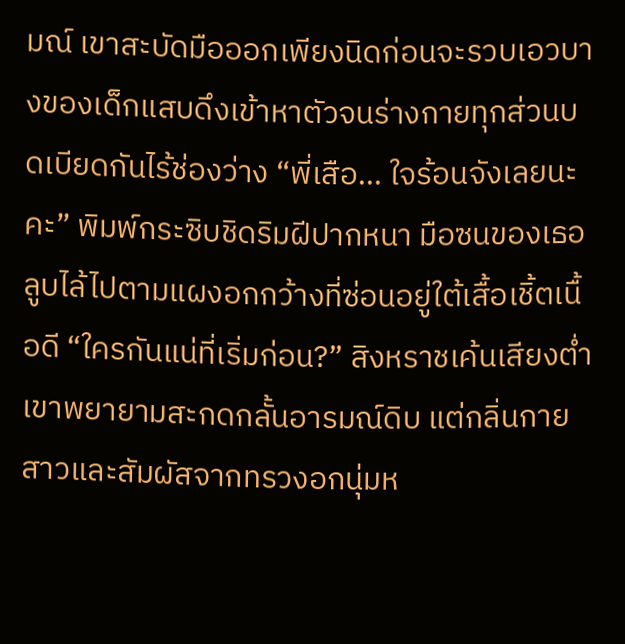มณ์ เขาสะบัดมือออกเพียงนิดก่อนจะรวบเอวบางของเด็กแสบดึงเข้าหาตัวจนร่างกายทุกส่วนบดเบียดกันไร้ช่องว่าง “พี่เสือ... ใจร้อนจังเลยนะคะ” พิมพ์กระซิบชิดริมฝีปากหนา มือซนของเธอลูบไล้ไปตามแผงอกกว้างที่ซ่อนอยู่ใต้เสื้อเชิ้ตเนื้อดี “ใครกันแน่ที่เริ่มก่อน?” สิงหราชเค้นเสียงต่ำ เขาพยายามสะกดกลั้นอารมณ์ดิบ แต่กลิ่นกายสาวและสัมผัสจากทรวงอกนุ่มห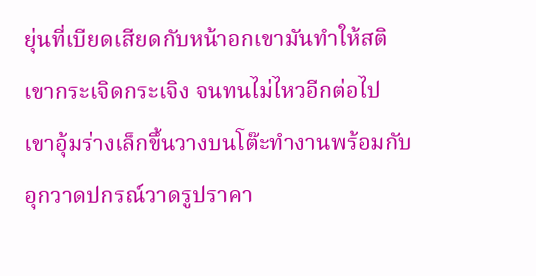ยุ่นที่เบียดเสียดกับหน้าอกเขามันทำให้สติเขากระเจิดกระเจิง จนทนไม่ไหวอีกต่อไป เขาอุ้มร่างเล็กขึ้นวางบนโต๊ะทำงานพร้อมกับอุกวาดปกรณ์วาดรูปราคา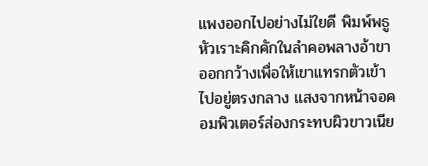แพงออกไปอย่างไม่ใยดี พิมพ์พธูหัวเราะคิกคักในลำคอพลางอ้าขาออกกว้างเพื่อให้เขาแทรกตัวเข้าไปอยู่ตรงกลาง แสงจากหน้าจอคอมพิวเตอร์ส่องกระทบผิวขาวเนีย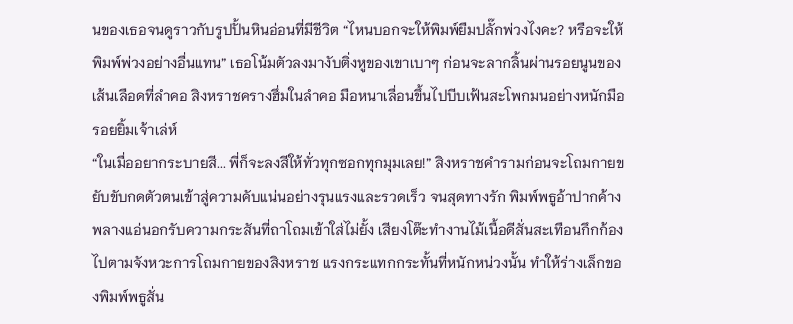นของเธอจนดูราวกับรูปปั้นหินอ่อนที่มีชีวิต “ไหนบอกจะให้พิมพ์ยืมปลั๊กพ่วงไงคะ? หรือจะให้พิมพ์พ่วงอย่างอื่นแทน” เธอโน้มตัวลงมางับติ่งหูของเขาเบาๆ ก่อนจะลากลิ้นผ่านรอยนูนของเส้นเลือดที่ลำคอ สิงหราชครางฮึ่มในลำคอ มือหนาเลื่อนขึ้นไปบีบเฟ้นสะโพกมนอย่างหนักมือ รอยยิ้มเจ้าเล่ห์
“ในเมื่ออยากระบายสี... พี่ก็จะลงสีให้ทั่วทุกซอกทุกมุมเลย!” สิงหราชคำรามก่อนจะโถมกายขยับขับกดตัวตนเข้าสู่ความคับแน่นอย่างรุนแรงและรวดเร็ว จนสุดทางรัก พิมพ์พธูอ้าปากค้างพลางแอ่นอกรับความกระสันที่ถาโถมเข้าใส่ไม่ยั้ง เสียงโต๊ะทำงานไม้เนื้อดีสั่นสะเทือนกึกก้องไปตามจังหวะการโถมกายของสิงหราช แรงกระแทกกระทั้นที่หนักหน่วงนั้น ทำให้ร่างเล็กของพิมพ์พธูสั่น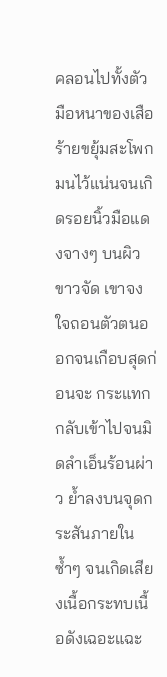คลอนไปทั้งตัว มือหนาของเสือร้ายขยุ้มสะโพกมนไว้แน่นจนเกิดรอยนิ้วมือแดงจางๆ บนผิวขาวจัด เขาจงใจถอนตัวตนออกจนเกือบสุดก่อนจะ กระแทกกลับเข้าไปจนมิดลำเอ็นร้อนผ่าว ย้ำลงบนจุดกระสันภายในซ้ำๆ จนเกิดเสียงเนื้อกระทบเนื้อดังเฉอะแฉะ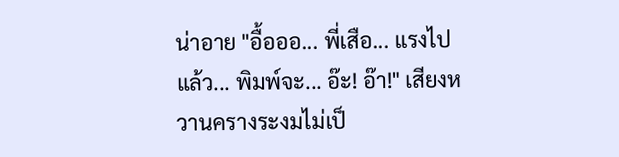น่าอาย "อื้อออ... พี่เสือ... แรงไปแล้ว... พิมพ์จะ... อ๊ะ! อ๊า!" เสียงหวานครางระงมไม่เป็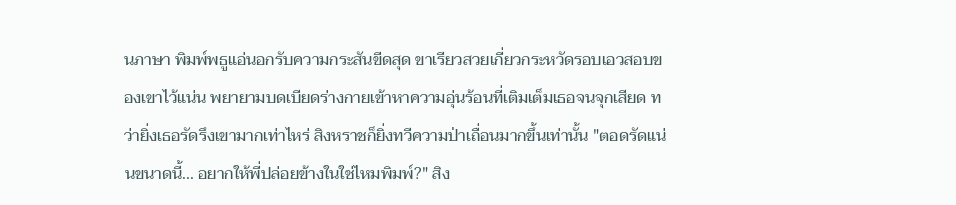นภาษา พิมพ์พธูแอ่นอกรับความกระสันขีดสุด ขาเรียวสวยเกี่ยวกระหวัดรอบเอวสอบของเขาไว้แน่น พยายามบดเบียดร่างกายเข้าหาความอุ่นร้อนที่เติมเต็มเธอจนจุกเสียด ทว่ายิ่งเธอรัดรึงเขามากเท่าไหร่ สิงหราชก็ยิ่งทวีความป่าเถื่อนมากขึ้นเท่านั้น "ตอดรัดแน่นขนาดนี้... อยากให้พี่ปล่อยข้างในใช่ไหมพิมพ์?" สิง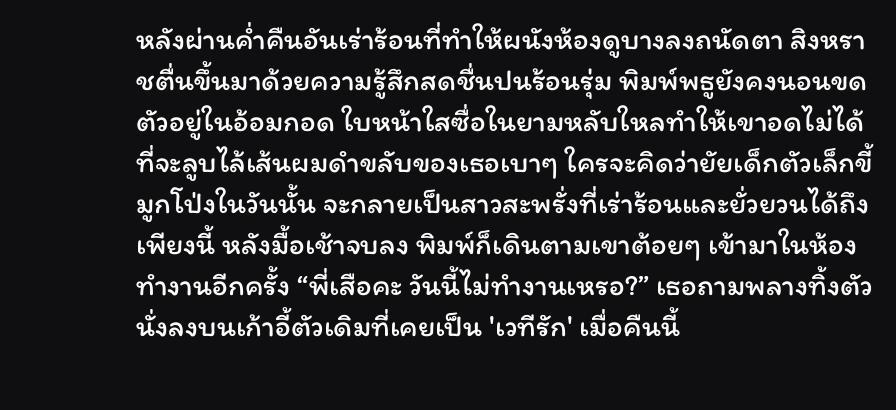หลังผ่านค่ำคืนอันเร่าร้อนที่ทำให้ผนังห้องดูบางลงถนัดตา สิงหราชตื่นขึ้นมาด้วยความรู้สึกสดชื่นปนร้อนรุ่ม พิมพ์พธูยังคงนอนขดตัวอยู่ในอ้อมกอด ใบหน้าใสซื่อในยามหลับใหลทำให้เขาอดไม่ได้ที่จะลูบไล้เส้นผมดำขลับของเธอเบาๆ ใครจะคิดว่ายัยเด็กตัวเล็กขี้มูกโป่งในวันนั้น จะกลายเป็นสาวสะพรั่งที่เร่าร้อนและยั่วยวนได้ถึงเพียงนี้ หลังมื้อเช้าจบลง พิมพ์ก็เดินตามเขาต้อยๆ เข้ามาในห้องทำงานอีกครั้ง “พี่เสือคะ วันนี้ไม่ทำงานเหรอ?” เธอถามพลางทิ้งตัวนั่งลงบนเก้าอี้ตัวเดิมที่เคยเป็น 'เวทีรัก' เมื่อคืนนี้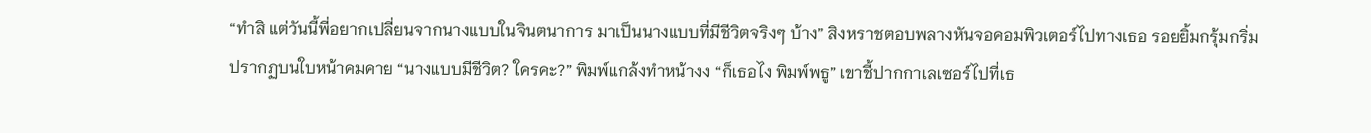“ทำสิ แต่วันนี้พี่อยากเปลี่ยนจากนางแบบในจินตนาการ มาเป็นนางแบบที่มีชีวิตจริงๆ บ้าง” สิงหราชตอบพลางหันจอคอมพิวเตอร์ไปทางเธอ รอยยิ้มกรุ้มกริ่มปรากฏบนใบหน้าคมคาย “นางแบบมีชีวิต? ใครคะ?” พิมพ์แกล้งทำหน้างง “ก็เธอไง พิมพ์พธู” เขาชี้ปากกาเลเซอร์ไปที่เธ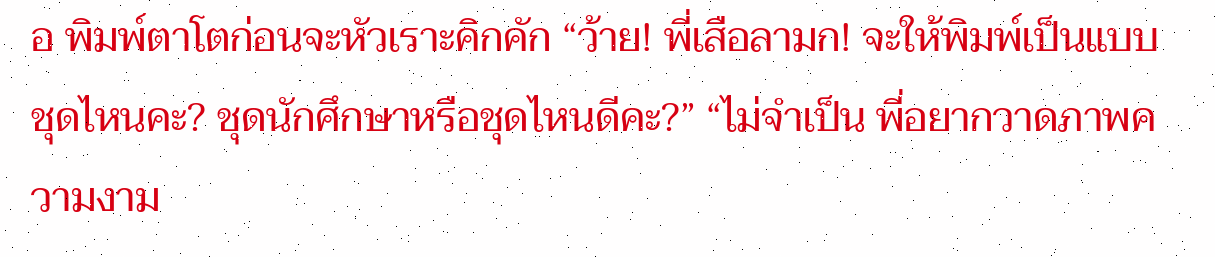อ พิมพ์ตาโตก่อนจะหัวเราะคิกคัก “ว้าย! พี่เสือลามก! จะให้พิมพ์เป็นแบบชุดไหนคะ? ชุดนักศึกษาหรือชุดไหนดีคะ?” “ไม่จำเป็น พี่อยากวาดภาพความงาม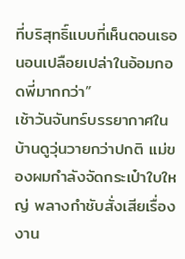ที่บริสุทธิ์แบบที่เห็นตอนเธอนอนเปลือยเปล่าในอ้อมกอดพี่มากกว่า”
เช้าวันจันทร์บรรยากาศในบ้านดูวุ่นวายกว่าปกติ แม่ของผมกำลังจัดกระเป๋าใบใหญ่ พลางกำชับสั่งเสียเรื่องงาน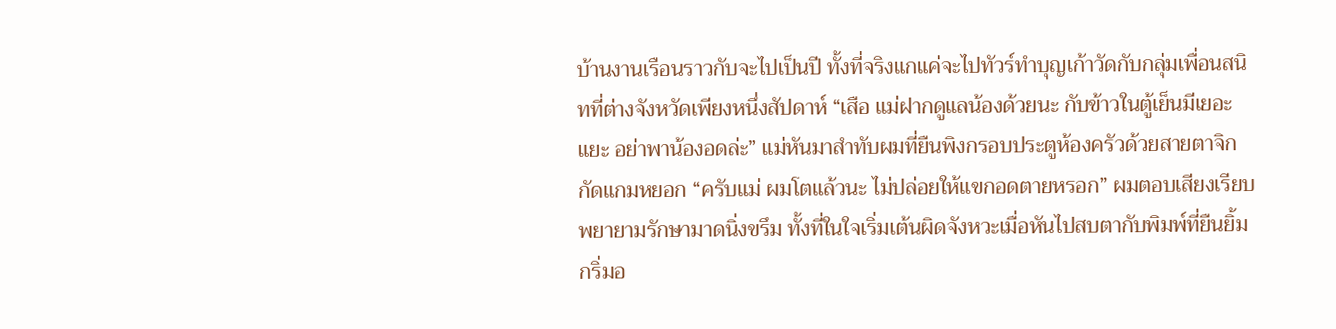บ้านงานเรือนราวกับจะไปเป็นปี ทั้งที่จริงแกแค่จะไปทัวร์ทำบุญเก้าวัดกับกลุ่มเพื่อนสนิทที่ต่างจังหวัดเพียงหนึ่งสัปดาห์ “เสือ แม่ฝากดูแลน้องด้วยนะ กับข้าวในตู้เย็นมีเยอะแยะ อย่าพาน้องอดล่ะ” แม่หันมาสำทับผมที่ยืนพิงกรอบประตูห้องครัวด้วยสายตาจิกกัดแกมหยอก “ครับแม่ ผมโตแล้วนะ ไม่ปล่อยให้แขกอดตายหรอก” ผมตอบเสียงเรียบ พยายามรักษามาดนิ่งขรึม ทั้งที่ในใจเริ่มเต้นผิดจังหวะเมื่อหันไปสบตากับพิมพ์ที่ยืนยิ้มกริ่มอ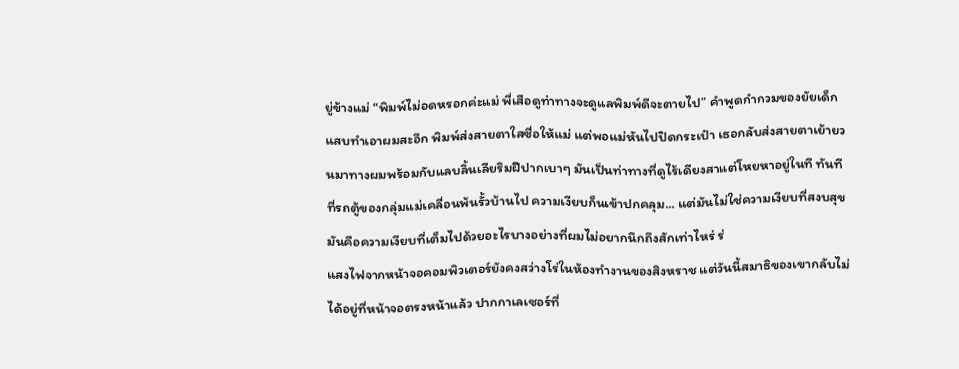ยู่ข้างแม่ “พิมพ์ไม่อดหรอกค่ะแม่ พี่เสือดูท่าทางจะดูแลพิมพ์ดีจะตายไป” คำพูดกำกวมของยัยเด็กแสบทำเอาผมสะอึก พิมพ์ส่งสายตาใสซื่อให้แม่ แต่พอแม่หันไปปิดกระเป๋า เธอกลับส่งสายตาเย้ายวนมาทางผมพร้อมกับแลบลิ้นเลียริมฝีปากเบาๆ มันเป็นท่าทางที่ดูไร้เดียงสาแต่โหยหาอยู่ในที ทันทีที่รถตู้ของกลุ่มแม่เคลื่อนพ้นรั้วบ้านไป ความเงียบก็นเข้าปกคลุม... แต่มันไม่ใช่ความเงียบที่สงบสุข มันคือความเงียบที่เต็มไปด้วยอะไรบางอย่างที่ผมไม่อยากนึกถึงสักเท่าไหร่ ร่
แสงไฟจากหน้าจอคอมพิวเตอร์ยังคงสว่างโร่ในห้องทำงานของสิงหราช แต่วันนี้สมาธิของเขากลับไม่ได้อยู่ที่หน้าจอตรงหน้าแล้ว ปากกาเลเซอร์ที่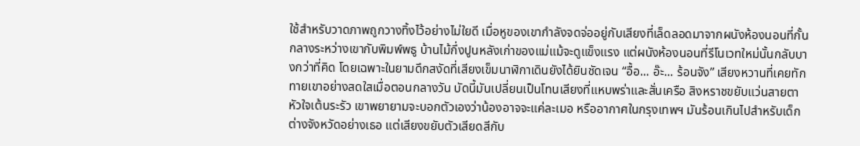ใช้สำหรับวาดภาพถูกวางทิ้งไว้อย่างไม่ใยดี เมื่อหูของเขากำลังจดจ่ออยู่กับเสียงที่เล็ดลอดมาจากผนังห้องนอนที่กั้นกลางระหว่างเขากับพิมพ์พธู บ้านไม้กึ่งปูนหลังเก่าของแม่แม้จะดูแข็งแรง แต่ผนังห้องนอนที่รีโนเวทใหม่นั้นกลับบางกว่าที่คิด โดยเฉพาะในยามดึกสงัดที่เสียงเข็มนาฬิกาเดินยังได้ยินชัดเจน “อื้อ... อ๊ะ... ร้อนจัง” เสียงหวานที่เคยทักทายเขาอย่างสดใสเมื่อตอนกลางวัน บัดนี้มันเปลี่ยนเป็นโทนเสียงที่แหบพร่าและสั่นเครือ สิงหราชขยับแว่นสายตา หัวใจเต้นระรัว เขาพยายามจะบอกตัวเองว่าน้องอาจจะแค่ละเมอ หรืออากาศในกรุงเทพฯ มันร้อนเกินไปสำหรับเด็กต่างจังหวัดอย่างเธอ แต่เสียงขยับตัวเสียดสีกับ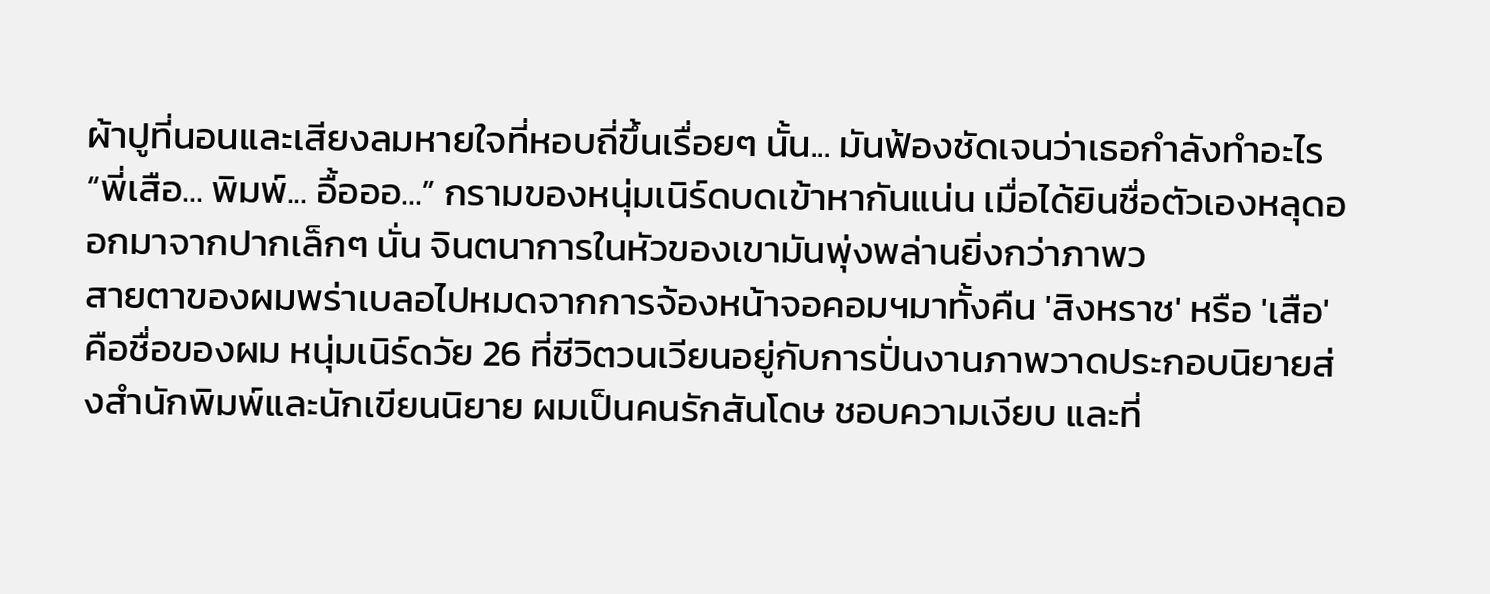ผ้าปูที่นอนและเสียงลมหายใจที่หอบถี่ขึ้นเรื่อยๆ นั้น... มันฟ้องชัดเจนว่าเธอกำลังทำอะไร “พี่เสือ... พิมพ์... อื้อออ...” กรามของหนุ่มเนิร์ดบดเข้าหากันแน่น เมื่อได้ยินชื่อตัวเองหลุดออกมาจากปากเล็กๆ นั่น จินตนาการในหัวของเขามันพุ่งพล่านยิ่งกว่าภาพว
สายตาของผมพร่าเบลอไปหมดจากการจ้องหน้าจอคอมฯมาทั้งคืน 'สิงหราช' หรือ 'เสือ' คือชื่อของผม หนุ่มเนิร์ดวัย 26 ที่ชีวิตวนเวียนอยู่กับการปั่นงานภาพวาดประกอบนิยายส่งสำนักพิมพ์และนักเขียนนิยาย ผมเป็นคนรักสันโดษ ชอบความเงียบ และที่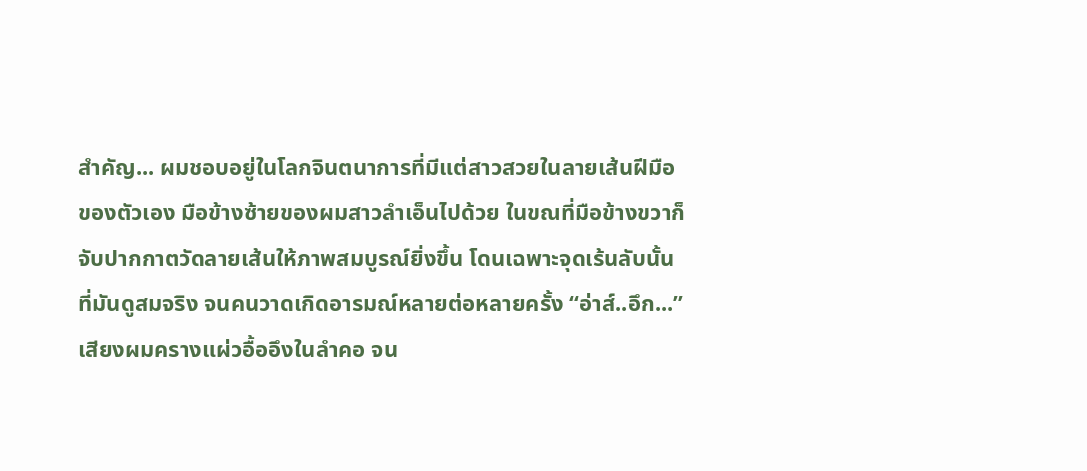สำคัญ... ผมชอบอยู่ในโลกจินตนาการที่มีแต่สาวสวยในลายเส้นฝีมือของตัวเอง มือข้างซ้ายของผมสาวลำเอ็นไปด้วย ในขณที่มือข้างขวาก็จับปากกาตวัดลายเส้นให้ภาพสมบูรณ์ยิ่งขึ้น โดนเฉพาะจุดเร้นลับนั้นที่มันดูสมจริง จนคนวาดเกิดอารมณ์หลายต่อหลายครั้ง “อ่าส์..อึก...” เสียงผมครางแผ่วอื้ออึงในลำคอ จน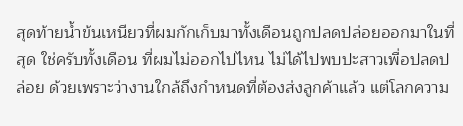สุดท้ายน้ำข้นเหนียวที่ผมกักเก็บมาทั้งเดือนถูกปลดปล่อยออกมาในที่สุด ใช่ครับทั้งเดือน ที่ผมไม่ออกไปไหน ไม่ได้ไปพบปะสาวเพื่อปลดปล่อย ด้วยเพราะว่างานใกล้ถึงกำหนดที่ต้องส่งลูกค้าแล้ว แต่โลกความ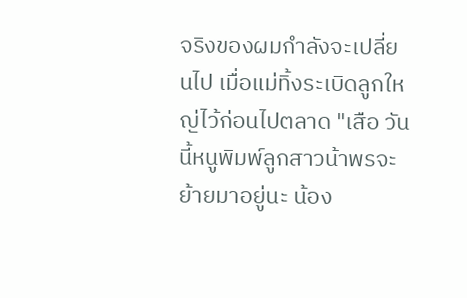จริงของผมกำลังจะเปลี่ยนไป เมื่อแม่ทิ้งระเบิดลูกใหญ่ไว้ก่อนไปตลาด "เสือ วันนี้หนูพิมพ์ลูกสาวน้าพรจะย้ายมาอยู่นะ น้อง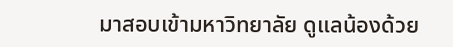มาสอบเข้ามหาวิทยาลัย ดูแลน้องด้วย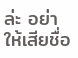ล่ะ อย่าให้เสียชื่อ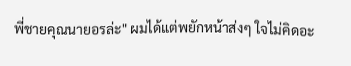พี่ชายคุณนายอรล่ะ" ผมได้แต่พยักหน้าส่งๆ ใจไม่คิดอะ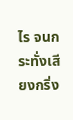ไร จนกระทั่งเสียงกริ่ง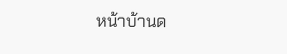หน้าบ้านด